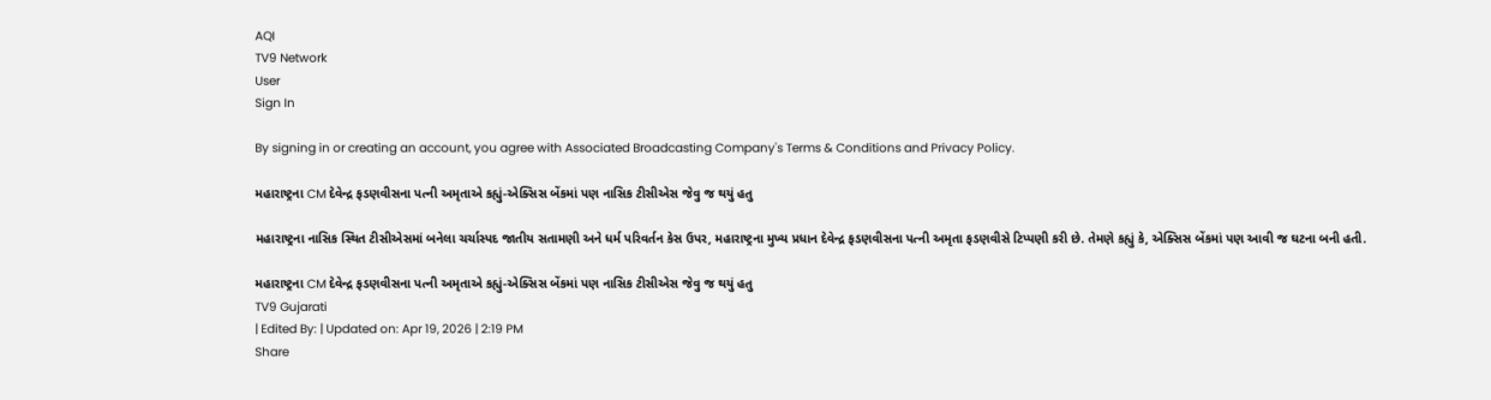AQI
TV9 Network
User
Sign In

By signing in or creating an account, you agree with Associated Broadcasting Company's Terms & Conditions and Privacy Policy.

મહારાષ્ટ્રના CM દેવેન્દ્ર ફડણવીસના પત્ની અમૃતાએ કહ્યું-એક્સિસ બેંકમાં પણ નાસિક ટીસીએસ જેવુ જ થયું હતુ

મહારાષ્ટ્રના નાસિક સ્થિત ટીસીએસમાં બનેલા ચર્ચાસ્પદ જાતીય સતામણી અને ધર્મ પરિવર્તન કેસ ઉપર, મહારાષ્ટ્રના મુખ્ય પ્રધાન દેવેન્દ્ર ફડણવીસના પત્ની અમૃતા ફડણવીસે ટિપ્પણી કરી છે. તેમણે કહ્યું કે, એક્સિસ બેંકમાં પણ આવી જ ઘટના બની હતી.

મહારાષ્ટ્રના CM દેવેન્દ્ર ફડણવીસના પત્ની અમૃતાએ કહ્યું-એક્સિસ બેંકમાં પણ નાસિક ટીસીએસ જેવુ જ થયું હતુ
TV9 Gujarati
| Edited By: | Updated on: Apr 19, 2026 | 2:19 PM
Share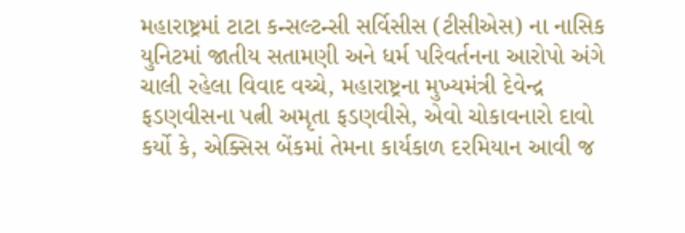મહારાષ્ટ્રમાં ટાટા કન્સલ્ટન્સી સર્વિસીસ (ટીસીએસ) ના નાસિક યુનિટમાં જાતીય સતામણી અને ધર્મ પરિવર્તનના આરોપો અંગે ચાલી રહેલા વિવાદ વચ્ચે, મહારાષ્ટ્રના મુખ્યમંત્રી દેવેન્દ્ર ફડણવીસના પત્ની અમૃતા ફડણવીસે, એવો ચોકાવનારો દાવો કર્યો કે, એક્સિસ બેંકમાં તેમના કાર્યકાળ દરમિયાન આવી જ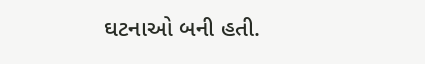ઘટનાઓ બની હતી.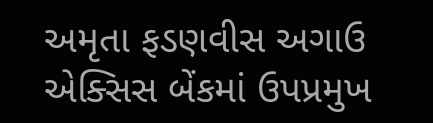અમૃતા ફડણવીસ અગાઉ એક્સિસ બેંકમાં ઉપપ્રમુખ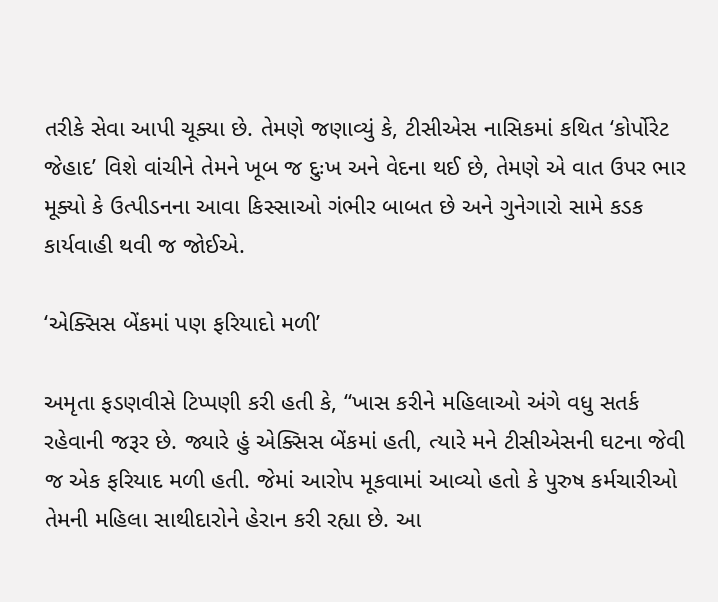તરીકે સેવા આપી ચૂક્યા છે. તેમણે જણાવ્યું કે, ટીસીએસ નાસિકમાં કથિત ‘કોર્પોરેટ જેહાદ’ વિશે વાંચીને તેમને ખૂબ જ દુઃખ અને વેદના થઈ છે, તેમણે એ વાત ઉપર ભાર મૂક્યો કે ઉત્પીડનના આવા કિસ્સાઓ ગંભીર બાબત છે અને ગુનેગારો સામે કડક કાર્યવાહી થવી જ જોઈએ.

‘એક્સિસ બેંકમાં પણ ફરિયાદો મળી’

અમૃતા ફડણવીસે ટિપ્પણી કરી હતી કે, “ખાસ કરીને મહિલાઓ અંગે વધુ સતર્ક રહેવાની જરૂર છે. જ્યારે હું એક્સિસ બેંકમાં હતી, ત્યારે મને ટીસીએસની ઘટના જેવી જ એક ફરિયાદ મળી હતી. જેમાં આરોપ મૂકવામાં આવ્યો હતો કે પુરુષ કર્મચારીઓ તેમની મહિલા સાથીદારોને હેરાન કરી રહ્યા છે. આ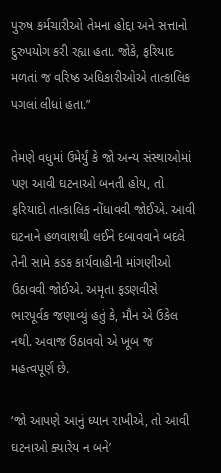પુરુષ કર્મચારીઓ તેમના હોદ્દા અને સત્તાનો દુરુપયોગ કરી રહ્યા હતા. જોકે, ફરિયાદ મળતાં જ વરિષ્ઠ અધિકારીઓએ તાત્કાલિક પગલાં લીધાં હતા.”

તેમણે વધુમાં ઉમેર્યું કે જો અન્ય સંસ્થાઓમાં પણ આવી ઘટનાઓ બનતી હોય, તો ફરિયાદો તાત્કાલિક નોંધાવવી જોઈએ. આવી ઘટનાને હળવાશથી લઈને દબાવવાને બદલે તેની સામે કડક કાર્યવાહીની માંગણીઓ ઉઠાવવી જોઈએ. અમૃતા ફડણવીસે ભારપૂર્વક જણાવ્યું હતું કે, મૌન એ ઉકેલ નથી. અવાજ ઉઠાવવો એ ખૂબ જ મહત્વપૂર્ણ છે.

‘જો આપણે આનું ધ્યાન રાખીએ, તો આવી ઘટનાઓ ક્યારેય ન બને’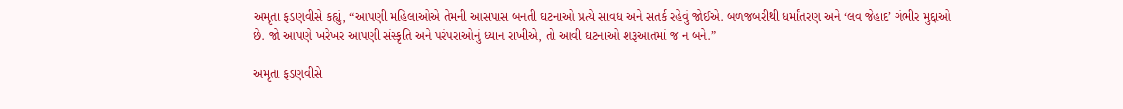અમૃતા ફડણવીસે કહ્યું, “આપણી મહિલાઓએ તેમની આસપાસ બનતી ઘટનાઓ પ્રત્યે સાવધ અને સતર્ક રહેવું જોઈએ. બળજબરીથી ધર્માંતરણ અને ‘લવ જેહાદ’ ગંભીર મુદ્દાઓ છે. જો આપણે ખરેખર આપણી સંસ્કૃતિ અને પરંપરાઓનું ધ્યાન રાખીએ, તો આવી ઘટનાઓ શરૂઆતમાં જ ન બને.”

અમૃતા ફડણવીસે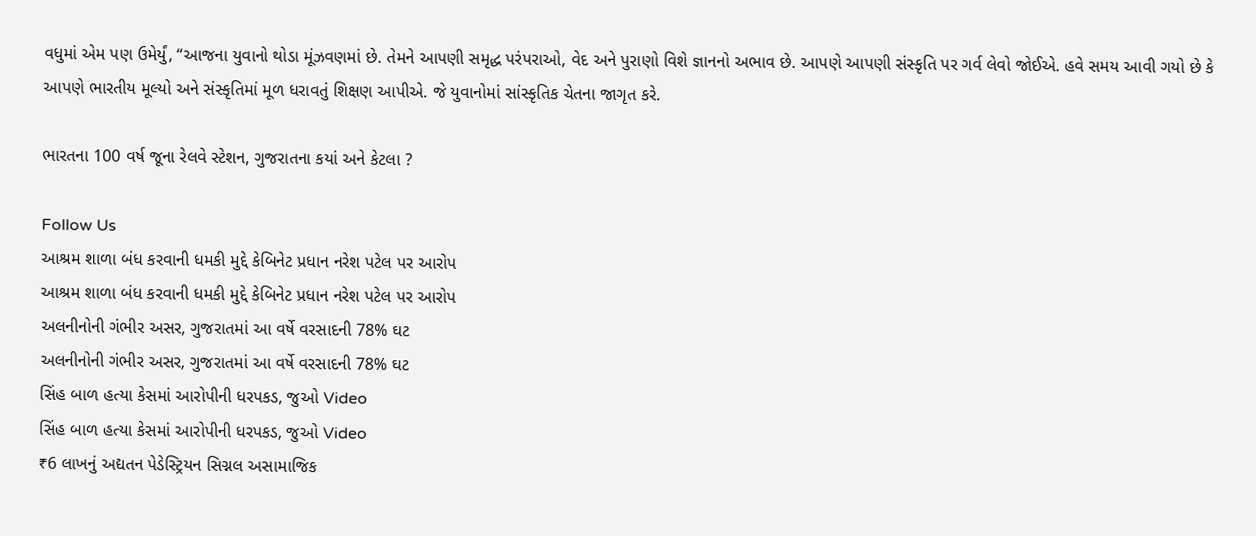વધુમાં એમ પણ ઉમેર્યું, “આજના યુવાનો થોડા મૂંઝવણમાં છે. તેમને આપણી સમૃદ્ધ પરંપરાઓ, વેદ અને પુરાણો વિશે જ્ઞાનનો અભાવ છે. આપણે આપણી સંસ્કૃતિ પર ગર્વ લેવો જોઈએ. હવે સમય આવી ગયો છે કે આપણે ભારતીય મૂલ્યો અને સંસ્કૃતિમાં મૂળ ધરાવતું શિક્ષણ આપીએ. જે યુવાનોમાં સાંસ્કૃતિક ચેતના જાગૃત કરે.

ભારતના 100 વર્ષ જૂના રેલવે સ્ટેશન, ગુજરાતના કયાં અને કેટલા ?

Follow Us
આશ્રમ શાળા બંધ કરવાની ધમકી મુદ્દે કેબિનેટ પ્રધાન નરેશ પટેલ પર આરોપ
આશ્રમ શાળા બંધ કરવાની ધમકી મુદ્દે કેબિનેટ પ્રધાન નરેશ પટેલ પર આરોપ
અલનીનોની ગંભીર અસર, ગુજરાતમાં આ વર્ષે વરસાદની 78% ઘટ
અલનીનોની ગંભીર અસર, ગુજરાતમાં આ વર્ષે વરસાદની 78% ઘટ
સિંહ બાળ હત્યા કેસમાં આરોપીની ધરપકડ, જુઓ Video
સિંહ બાળ હત્યા કેસમાં આરોપીની ધરપકડ, જુઓ Video
₹6 લાખનું અદ્યતન પેડેસ્ટ્રિયન સિગ્નલ અસામાજિક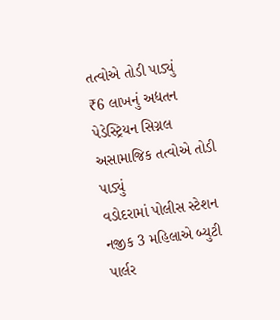તત્વોએ તોડી પાડ્યું
₹6 લાખનું અદ્યતન પેડેસ્ટ્રિયન સિગ્નલ અસામાજિક તત્વોએ તોડી પાડ્યું
વડોદરામાં પોલીસ સ્ટેશન નજીક 3 મહિલાએ બ્યુટી પાર્લર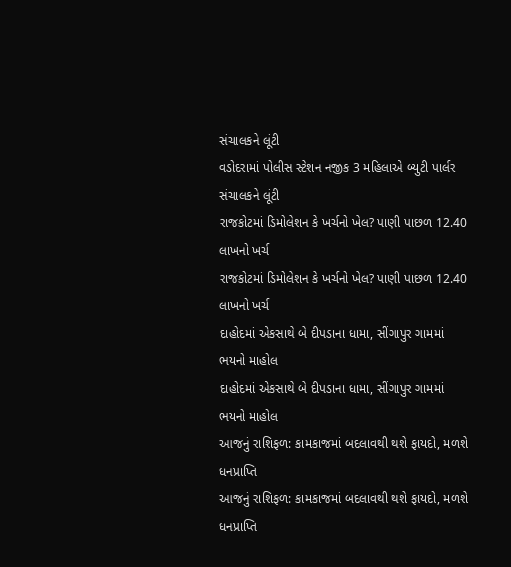સંચાલકને લૂંટી
વડોદરામાં પોલીસ સ્ટેશન નજીક 3 મહિલાએ બ્યુટી પાર્લર સંચાલકને લૂંટી
રાજકોટમાં ડિમોલેશન કે ખર્ચનો ખેલ? પાણી પાછળ 12.40 લાખનો ખર્ચ
રાજકોટમાં ડિમોલેશન કે ખર્ચનો ખેલ? પાણી પાછળ 12.40 લાખનો ખર્ચ
દાહોદમાં એકસાથે બે દીપડાના ધામા, સીંગાપુર ગામમાં ભયનો માહોલ
દાહોદમાં એકસાથે બે દીપડાના ધામા, સીંગાપુર ગામમાં ભયનો માહોલ
આજનું રાશિફળ: કામકાજમાં બદલાવથી થશે ફાયદો, મળશે ધનપ્રાપ્તિ
આજનું રાશિફળ: કામકાજમાં બદલાવથી થશે ફાયદો, મળશે ધનપ્રાપ્તિ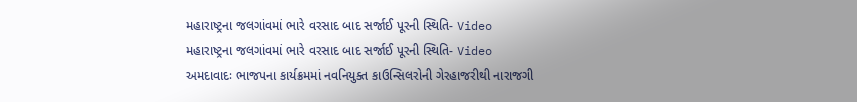મહારાષ્ટ્રના જલગાંવમાં ભારે વરસાદ બાદ સર્જાઈ પૂરની સ્થિતિ- Video
મહારાષ્ટ્રના જલગાંવમાં ભારે વરસાદ બાદ સર્જાઈ પૂરની સ્થિતિ- Video
અમદાવાદઃ ભાજપના કાર્યક્રમમાં નવનિયુક્ત કાઉન્સિલરોની ગેરહાજરીથી નારાજગી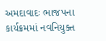અમદાવાદઃ ભાજપના કાર્યક્રમમાં નવનિયુક્ત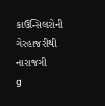કાઉન્સિલરોની ગેરહાજરીથી નારાજગી
g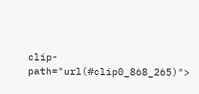clip-path="url(#clip0_868_265)">